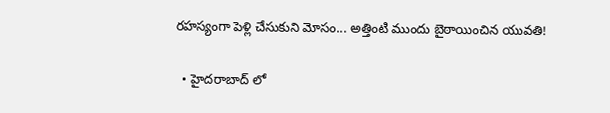రహస్యంగా పెళ్లి చేసుకుని మోసం... అత్తింటి ముందు బైఠాయించిన యువతి!

  • హైదరాబాద్ లో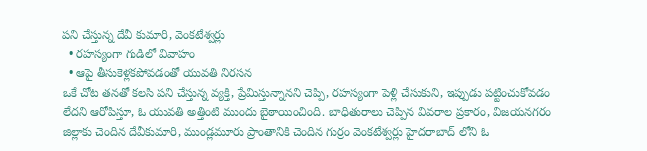పని చేస్తున్న దేవీ కుమారి, వెంకటేశ్వర్లు
  • రహస్యంగా గుడిలో వివాహం
  • ఆపై తీసుకెళ్లకపోవడంతో యువతి నిరసన
ఒకే చోట తనతో కలసి పని చేస్తున్న వ్యక్తి, ప్రేమిస్తున్నానని చెప్పి, రహస్యంగా పెళ్లి చేసుకుని, ఇప్పుడు పట్టించుకోవడం లేదని ఆరోపిస్తూ, ఓ యువతి అత్తింటి ముందు బైఠాయించింది. బాధితురాలు చెప్పిన వివరాల ప్రకారం, విజయనగరం జిల్లాకు చెందిన దేవీకుమారి, ముండ్లమూరు ప్రాంతానికి చెందిన గుర్రం వెంకటేశ్వర్లు హైదరాబాద్ లోని ఓ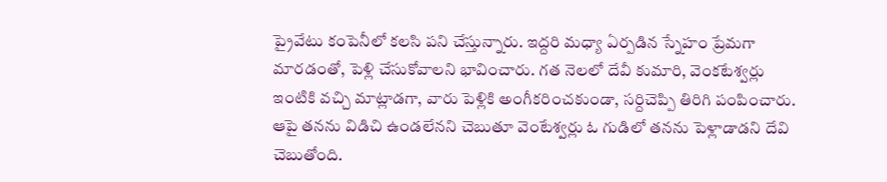ప్రైవేటు కంపెనీలో కలసి పని చేస్తున్నారు. ఇద్దరి మధ్యా ఏర్పడిన స్నేహం ప్రేమగా మారడంతో, పెళ్లి చేసుకోవాలని భావించారు. గత నెలలో దేవీ కుమారి, వెంకటేశ్వర్లు ఇంటికి వచ్చి మాట్లాడగా, వారు పెళ్లికి అంగీకరించకుండా, సర్దిచెప్పి తిరిగి పంపించారు. ఆపై తనను విడిచి ఉండలేనని చెబుతూ వెంటేశ్వర్లు ఓ గుడిలో తనను పెళ్లాడాడని దేవి చెబుతోంది.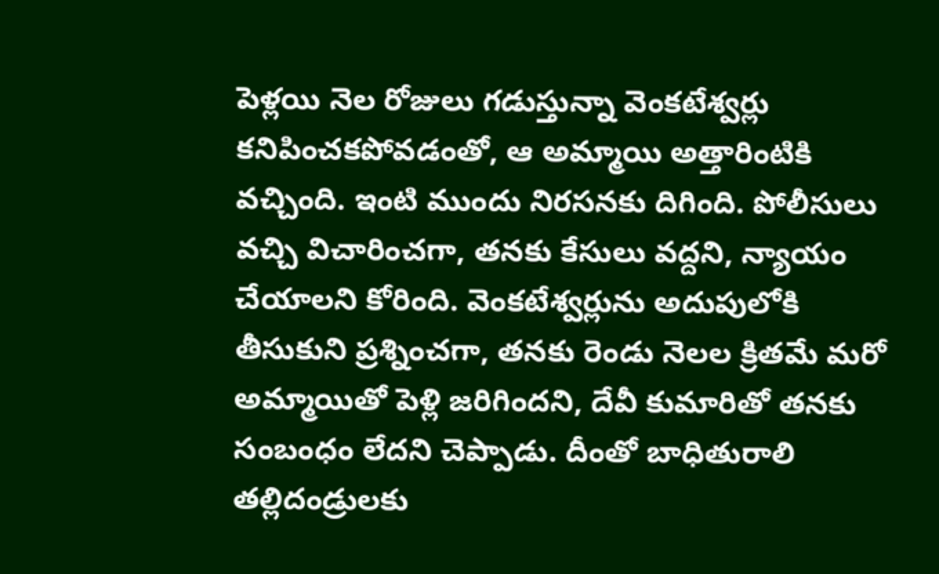పెళ్లయి నెల రోజులు గడుస్తున్నా వెంకటేశ్వర్లు కనిపించకపోవడంతో, ఆ అమ్మాయి అత్తారింటికి వచ్చింది. ఇంటి ముందు నిరసనకు దిగింది. పోలీసులు వచ్చి విచారించగా, తనకు కేసులు వద్దని, న్యాయం చేయాలని కోరింది. వెంకటేశ్వర్లును అదుపులోకి తీసుకుని ప్రశ్నించగా, తనకు రెండు నెలల క్రితమే మరో అమ్మాయితో పెళ్లి జరిగిందని, దేవీ కుమారితో తనకు సంబంధం లేదని చెప్పాడు. దీంతో బాధితురాలి తల్లిదండ్రులకు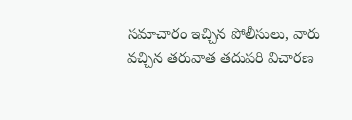సమాచారం ఇచ్చిన పోలీసులు, వారు వచ్చిన తరువాత తదుపరి విచారణ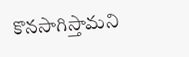కొనసాగిస్తామని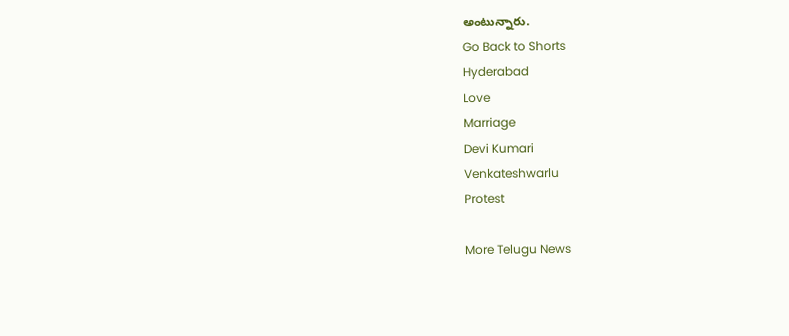అంటున్నారు.
Go Back to Shorts
Hyderabad
Love
Marriage
Devi Kumari
Venkateshwarlu
Protest

More Telugu News